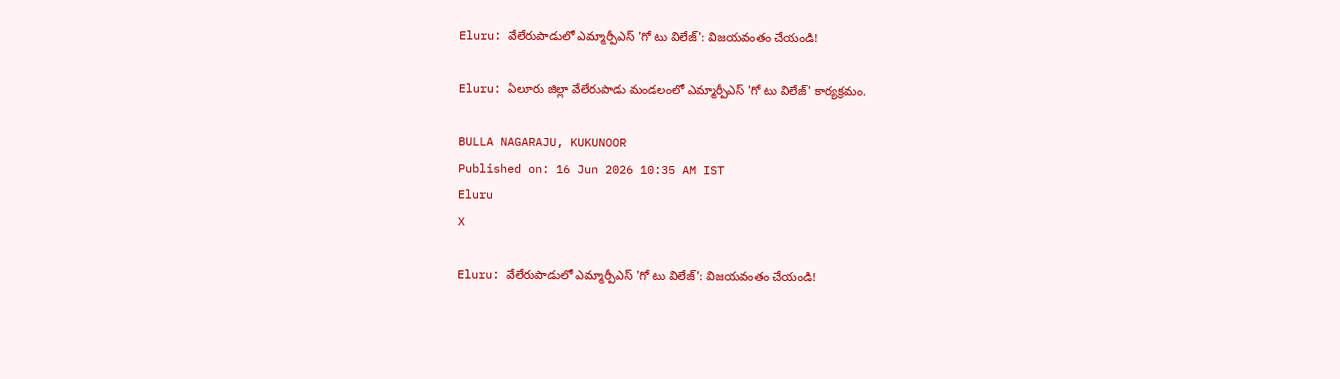Eluru: వేలేరుపాడులో ఎమ్మార్పీఎస్ 'గో టు విలేజ్': విజయవంతం చేయండి!

Eluru: ఏలూరు జిల్లా వేలేరుపాడు మండలంలో ఎమ్మార్పీఎస్ 'గో టు విలేజ్' కార్యక్రమం.

BULLA NAGARAJU, KUKUNOOR
Published on: 16 Jun 2026 10:35 AM IST
Eluru
X

Eluru: వేలేరుపాడులో ఎమ్మార్పీఎస్ 'గో టు విలేజ్': విజయవంతం చేయండి!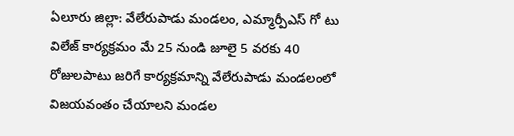ఏలూరు జిల్లా: వేలేరుపాడు మండలం, ఎమ్మార్పీఎస్ గో టు విలేజ్ కార్యక్రమం మే 25 నుండి జూలై 5 వరకు 40 రోజులపాటు జరిగే కార్యక్రమాన్ని వేలేరుపాడు మండలంలో విజయవంతం చేయాలని మండల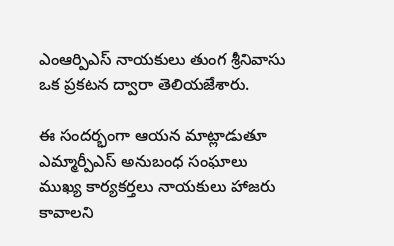ఎంఆర్పిఎస్ నాయకులు తుంగ శ్రీనివాసు ఒక ప్రకటన ద్వారా తెలియజేశారు.

ఈ సందర్భంగా ఆయన మాట్లాడుతూ ఎమ్మార్పీఎస్ అనుబంధ సంఘాలు ముఖ్య కార్యకర్తలు నాయకులు హాజరు కావాలని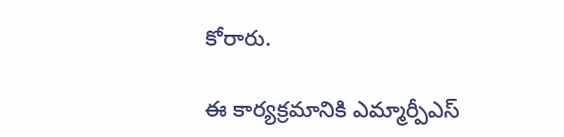కోరారు.

ఈ కార్యక్రమానికి ఎమ్మార్పీఎస్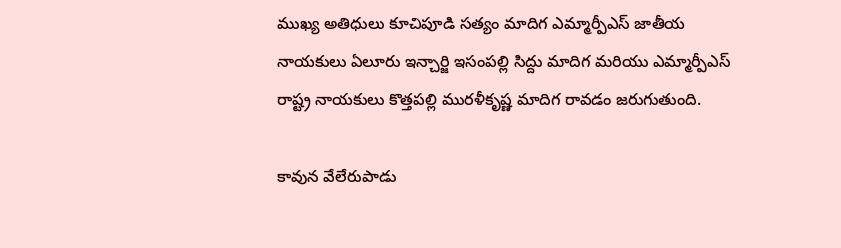ముఖ్య అతిధులు కూచిపూడి సత్యం మాదిగ ఎమ్మార్పీఎస్ జాతీయ నాయకులు ఏలూరు ఇన్చార్జి ఇసంపల్లి సిద్దు మాదిగ మరియు ఎమ్మార్పీఎస్ రాష్ట్ర నాయకులు కొత్తపల్లి మురళీకృష్ణ మాదిగ రావడం జరుగుతుంది.

కావున వేలేరుపాడు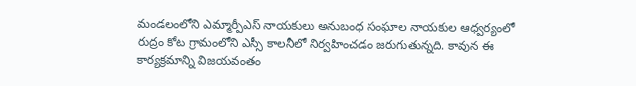మండలంలోని ఎమ్మార్పీఎస్ నాయకులు అనుబంధ సంఘాల నాయకుల ఆధ్వర్యంలో రుద్రం కోట గ్రామంలోని ఎస్సీ కాలనీలో నిర్వహించడం జరుగుతున్నది. కావున ఈ కార్యక్రమాన్ని విజయవంతం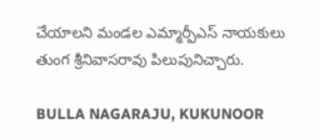చేయాలని మండల ఎమ్మార్పీఎస్ నాయకులు తుంగ శ్రీనివాసరావు పిలుపునిచ్చారు.

BULLA NAGARAJU, KUKUNOOR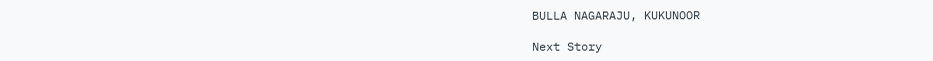BULLA NAGARAJU, KUKUNOOR

Next Story